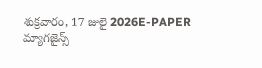శుక్రవారం, 17 జులై 2026E-PAPER
మ్యాగజైన్స్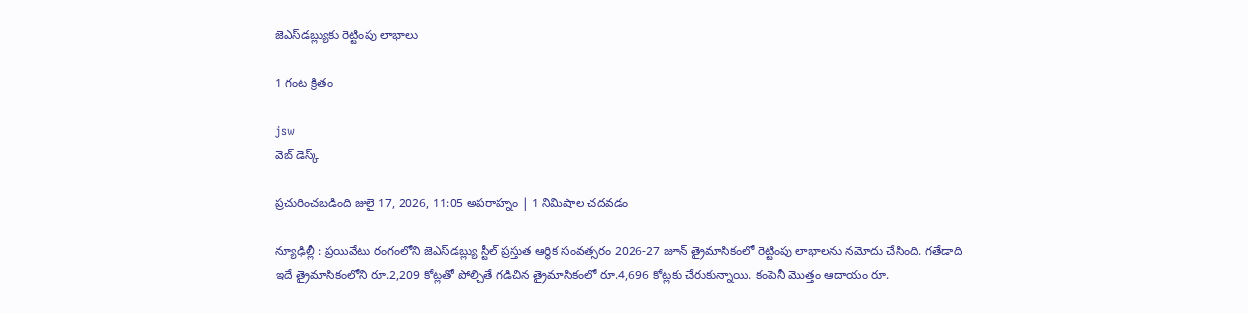జెఎస్‌‌డబ్ల్యుకు రెట్టింపు లాభాలు

1 గంట క్రితం

jsw
వెబ్ డెస్క్

ప్రచురించబడింది జులై 17, 2026, 11:05 అపరాహ్నం | 1 నిమిషాల చదవడం

న్యూఢిల్లీ : ప్రయివేటు రంగంలోని జెఎస్‌‌డబ్ల్యు స్టీల్ ప్రస్తుత ఆర్థిక సంవత్సరం 2026-27 జూన్‌ ‌త్రైమాసికంలో రెట్టింపు లాభాలను నమోదు చేసింది. గతేడాది ఇదే త్రైమాసికంలోని రూ.2,209 కోట్లతో పోల్చితే గడిచిన త్రైమాసికంలో రూ.4,696 కోట్లకు చేరుకున్నాయి. కంపెనీ మొత్తం ఆదాయం రూ.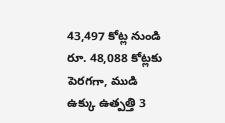43,497 కోట్ల నుండి రూ. 48,088 కోట్లకు పెరగగా, ముడి ఉక్కు ఉత్పత్తి 3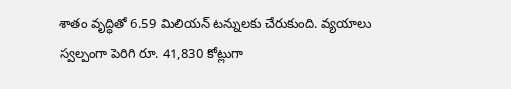శాతం వృద్ధితో 6.59 మిలియన్ టన్నులకు చేరుకుంది. వ్యయాలు స్వల్పంగా పెరిగి రూ. 41,830 కోట్లుగా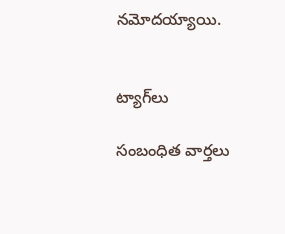నమోదయ్యాయి.


ట్యాగ్‌లు

సంబంధిత వార్తలు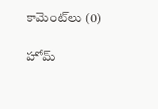కామెంట్‌లు (0)

హోమ్